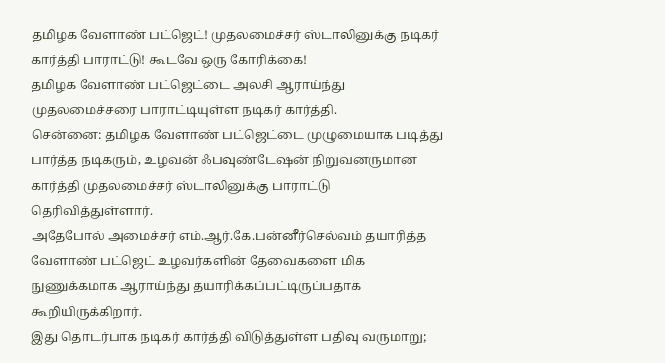தமிழக வேளாண் பட்ஜெட்! முதலமைச்சர் ஸ்டாலினுக்கு நடிகர் கார்த்தி பாராட்டு! கூடவே ஒரு கோரிக்கை!
தமிழக வேளாண் பட்ஜெட்டை அலசி ஆராய்ந்து முதலமைச்சரை பாராட்டியுள்ள நடிகர் கார்த்தி.
சென்னை: தமிழக வேளாண் பட்ஜெட்டை முழுமையாக படித்து பார்த்த நடிகரும், உழவன் ஃபவுண்டேஷன் நிறுவனருமான கார்த்தி முதலமைச்சர் ஸ்டாலினுக்கு பாராட்டு தெரிவித்துள்ளார்.
அதேபோல் அமைச்சர் எம்.ஆர்.கே.பன்னீர்செல்வம் தயாரித்த வேளாண் பட்ஜெட் உழவர்களின் தேவைகளை மிக நுணுக்கமாக ஆராய்ந்து தயாரிக்கப்பட்டிருப்பதாக கூறியிருக்கிறார்.
இது தொடர்பாக நடிகர் கார்த்தி விடுத்துள்ள பதிவு வருமாறு;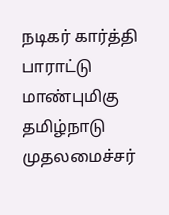நடிகர் கார்த்தி பாராட்டு
மாண்புமிகு தமிழ்நாடு முதலமைச்சர்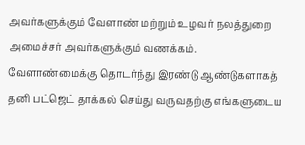அவர்களுக்கும் வேளாண் மற்றும் உழவர் நலத்துறை அமைச்சர் அவர்களுக்கும் வணக்கம். வேளாண்மைக்கு தொடர்ந்து இரண்டு ஆண்டுகளாகத் தனி பட்ஜெட் தாக்கல் செய்து வருவதற்கு எங்களுடைய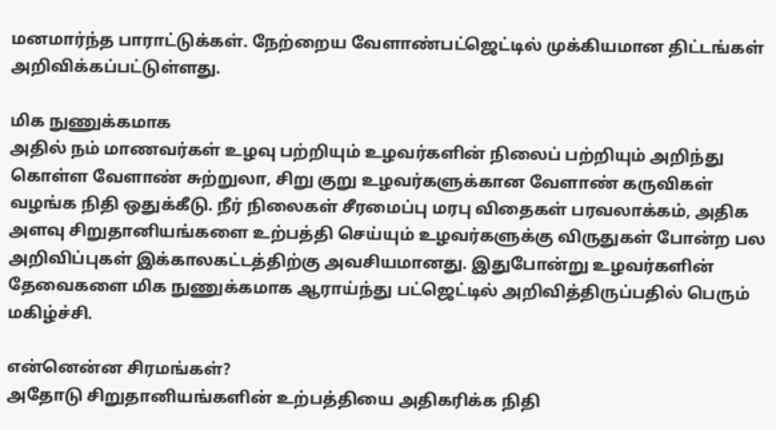மனமார்ந்த பாராட்டுக்கள். நேற்றைய வேளாண்பட்ஜெட்டில் முக்கியமான திட்டங்கள் அறிவிக்கப்பட்டுள்ளது.

மிக நுணுக்கமாக
அதில் நம் மாணவர்கள் உழவு பற்றியும் உழவர்களின் நிலைப் பற்றியும் அறிந்து கொள்ள வேளாண் சுற்றுலா, சிறு குறு உழவர்களுக்கான வேளாண் கருவிகள் வழங்க நிதி ஒதுக்கீடு. நீர் நிலைகள் சீரமைப்பு மரபு விதைகள் பரவலாக்கம், அதிக அளவு சிறுதானியங்களை உற்பத்தி செய்யும் உழவர்களுக்கு விருதுகள் போன்ற பல அறிவிப்புகள் இக்காலகட்டத்திற்கு அவசியமானது. இதுபோன்று உழவர்களின் தேவைகளை மிக நுணுக்கமாக ஆராய்ந்து பட்ஜெட்டில் அறிவித்திருப்பதில் பெரும் மகிழ்ச்சி.

என்னென்ன சிரமங்கள்?
அதோடு சிறுதானியங்களின் உற்பத்தியை அதிகரிக்க நிதி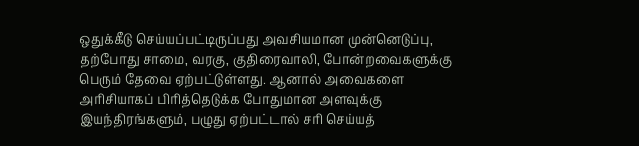ஒதுக்கீடு செய்யப்பட்டிருப்பது அவசியமான முன்னெடுப்பு, தற்போது சாமை, வரகு, குதிரைவாலி, போன்றவைகளுக்கு பெரும் தேவை ஏற்பட்டுள்ளது. ஆனால் அவைகளை அரிசியாகப் பிரித்தெடுக்க போதுமான அளவுக்கு இயந்திரங்களும், பழுது ஏற்பட்டால் சரி செய்யத்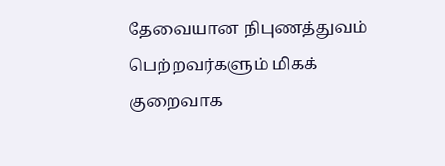தேவையான நிபுணத்துவம் பெற்றவர்களும் மிகக் குறைவாக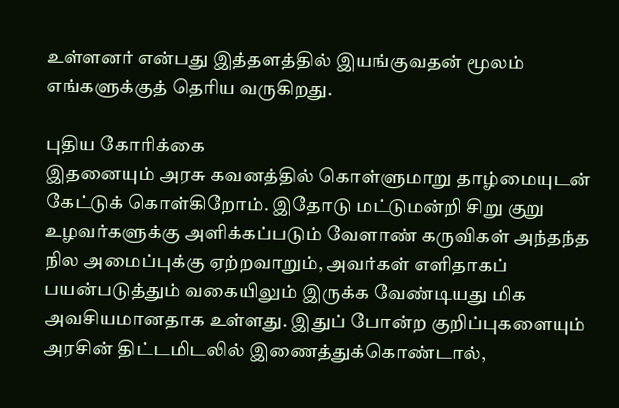உள்ளனர் என்பது இத்தளத்தில் இயங்குவதன் மூலம் எங்களுக்குத் தெரிய வருகிறது.

புதிய கோரிக்கை
இதனையும் அரசு கவனத்தில் கொள்ளுமாறு தாழ்மையுடன் கேட்டுக் கொள்கிறோம். இதோடு மட்டுமன்றி சிறு குறு உழவர்களுக்கு அளிக்கப்படும் வேளாண் கருவிகள் அந்தந்த நில அமைப்புக்கு ஏற்றவாறும், அவர்கள் எளிதாகப் பயன்படுத்தும் வகையிலும் இருக்க வேண்டியது மிக அவசியமானதாக உள்ளது. இதுப் போன்ற குறிப்புகளையும் அரசின் திட்டமிடலில் இணைத்துக்கொண்டால்,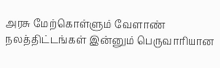அரசு மேற்கொள்ளும் வேளாண் நலத்திட்டங்கள் இன்னும் பெருவாரியான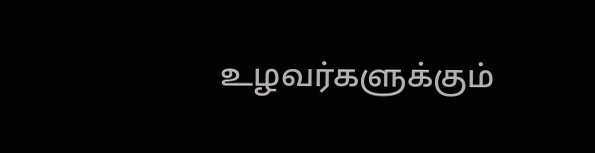உழவர்களுக்கும்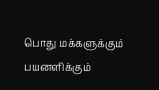பொது மக்களுக்கும் பயனளிக்கும்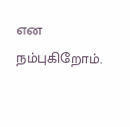என நம்புகிறோம்.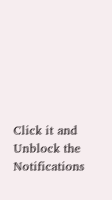Click it and Unblock the Notifications